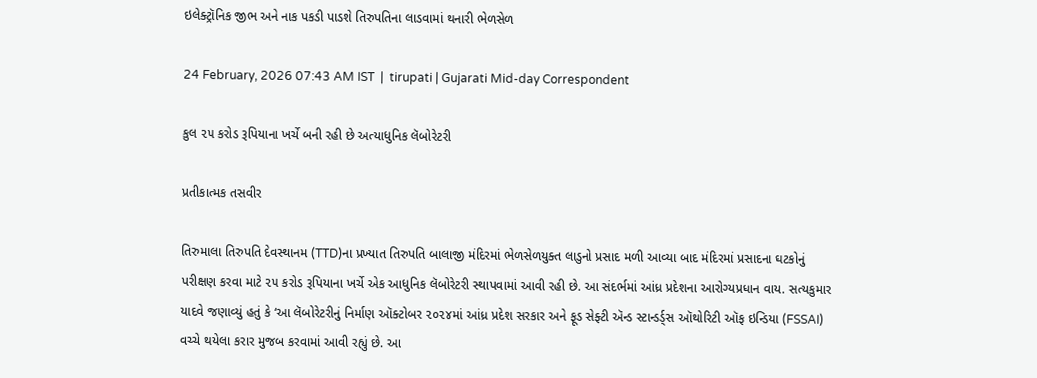ઇલેક્ટ્રૉનિક જીભ અને નાક પકડી પાડશે તિરુપતિના લાડવામાં થનારી ભેળસેળ

24 February, 2026 07:43 AM IST  |  tirupati | Gujarati Mid-day Correspondent

કુલ ૨૫ કરોડ રૂપિયાના ખર્ચે બની રહી છે અત્યાધુનિક લૅબોરેટરી

પ્રતીકાત્મક તસવીર

તિરુમાલા તિરુપતિ દેવસ્થાનમ (TTD)ના પ્રખ્યાત તિરુપતિ બાલાજી મંદિરમાં ભેળસેળયુક્ત લાડુનો પ્રસાદ મળી આવ્યા બાદ મંદિરમાં પ્રસાદના ઘટકોનું પરીક્ષણ કરવા માટે ૨૫ કરોડ રૂપિયાના ખર્ચે એક આધુનિક લૅબોરેટરી સ્થાપવામાં આવી રહી છે. આ સંદર્ભમાં આંધ્ર પ્રદેશના આરોગ્યપ્રધાન વાય. સત્યકુમાર યાદવે જણાવ્યું હતું કે ‘આ લૅબોરેટરીનું નિર્માણ ઑક્ટોબર ૨૦૨૪માં આંધ્ર પ્રદેશ સરકાર અને ફૂડ સેફ્ટી ઍન્ડ સ્ટાન્ડર્ડ્સ ઑથોરિટી ઑફ ઇન્ડિયા (FSSAI) વચ્ચે થયેલા કરાર મુજબ કરવામાં આવી રહ્યું છે. આ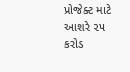પ્રોજેક્ટ માટે આશરે ૨૫ કરોડ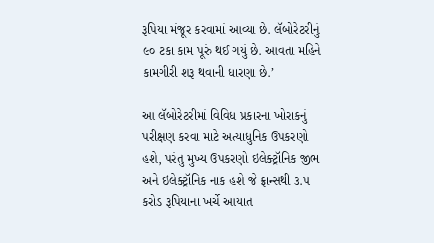રૂપિયા મંજૂર કરવામાં આવ્યા છે. લૅબોરેટરીનું ૯૦ ટકા કામ પૂરું થઈ ગયું છે. આવતા મહિને કામગીરી શરૂ થવાની ધારણા છે.’

આ લૅબોરેટરીમાં વિવિધ પ્રકારના ખોરાકનું પરીક્ષણ કરવા માટે અત્યાધુનિક ઉપકરણો હશે, પરંતુ મુખ્ય ઉપકરણો ઇલેક્ટ્રૉનિક જીભ અને ઇલેક્ટ્રૉનિક નાક હશે જે ફ્રાન્સથી ૩.૫ કરોડ રૂપિયાના ખર્ચે આયાત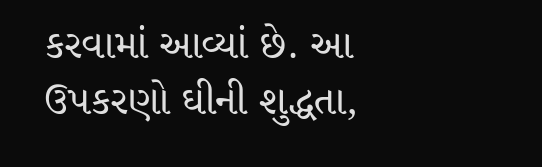કરવામાં આવ્યાં છે. આ ઉપકરણો ઘીની શુદ્ધતા,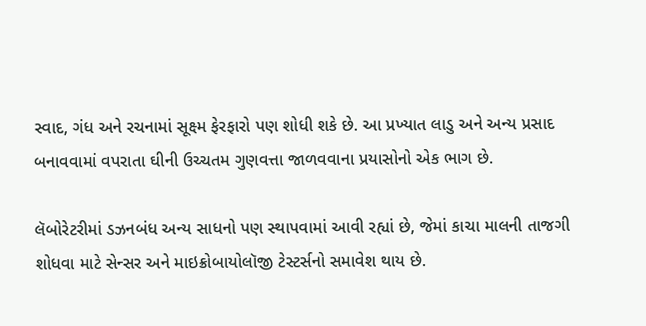સ્વાદ, ગંધ અને રચનામાં સૂક્ષ્મ ફેરફારો પણ શોધી શકે છે. આ પ્રખ્યાત લાડુ અને અન્ય પ્રસાદ બનાવવામાં વપરાતા ઘીની ઉચ્ચતમ ગુણવત્તા જાળવવાના પ્રયાસોનો એક ભાગ છે.

લૅબોરેટરીમાં ડઝનબંધ અન્ય સાધનો પણ સ્થાપવામાં આવી રહ્યાં છે, જેમાં કાચા માલની તાજગી શોધવા માટે સેન્સર અને માઇક્રોબાયોલૉજી ટેસ્ટર્સનો સમાવેશ થાય છે.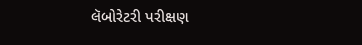લૅબોરેટરી પરીક્ષણ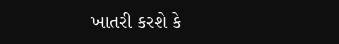ખાતરી કરશે કે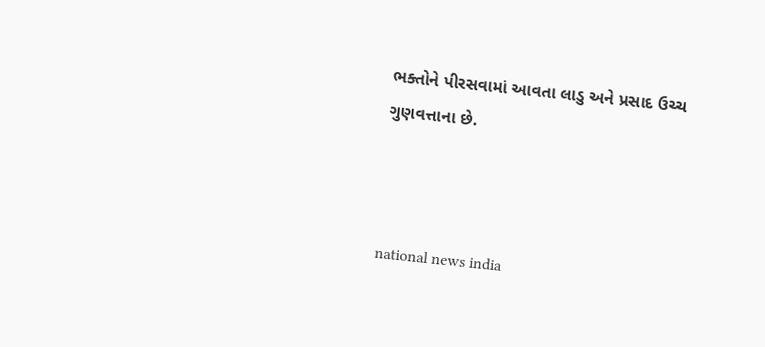ભક્તોને પીરસવામાં આવતા લાડુ અને પ્રસાદ ઉચ્ચ ગુણવત્તાના છે.



national news india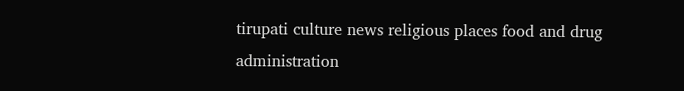tirupati culture news religious places food and drug administration